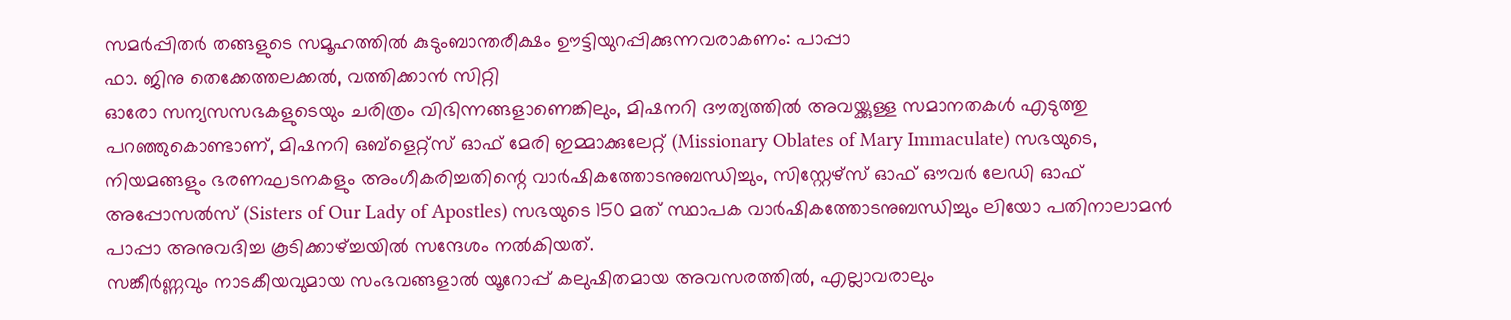സമർപ്പിതർ തങ്ങളുടെ സമൂഹത്തിൽ കുടുംബാന്തരീക്ഷം ഊട്ടിയുറപ്പിക്കുന്നവരാകണം: പാപ്പാ
ഫാ. ജിനു തെക്കേത്തലക്കൽ, വത്തിക്കാൻ സിറ്റി
ഓരോ സന്യസസഭകളുടെയും ചരിത്രം വിഭിന്നങ്ങളാണെങ്കിലും, മിഷനറി ദൗത്യത്തിൽ അവയ്ക്കുള്ള സമാനതകൾ എടുത്തു പറഞ്ഞുകൊണ്ടാണ്, മിഷനറി ഒബ്ളെറ്റ്സ് ഓഫ് മേരി ഇമ്മാക്കുലേറ്റ് (Missionary Oblates of Mary Immaculate) സഭയുടെ, നിയമങ്ങളും ഭരണഘടനകളും അംഗീകരിച്ചതിന്റെ വാർഷികത്തോടനുബന്ധിച്ചും, സിസ്റ്റേഴ്സ് ഓഫ് ഔവർ ലേഡി ഓഫ് അപ്പോസൽസ് (Sisters of Our Lady of Apostles) സഭയുടെ 150 മത് സ്ഥാപക വാർഷികത്തോടനുബന്ധിച്ചും ലിയോ പതിനാലാമൻ പാപ്പാ അനുവദിച്ച കൂടിക്കാഴ്ച്ചയിൽ സന്ദേശം നൽകിയത്.
സങ്കീർണ്ണവും നാടകീയവുമായ സംഭവങ്ങളാൽ യൂറോപ്പ് കലുഷിതമായ അവസരത്തിൽ, എല്ലാവരാലും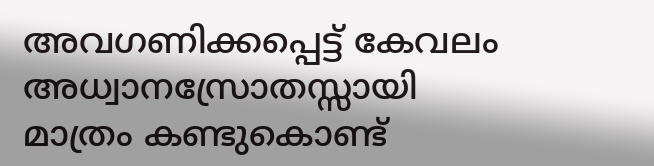അവഗണിക്കപ്പെട്ട് കേവലം അധ്വാനസ്രോതസ്സായി മാത്രം കണ്ടുകൊണ്ട്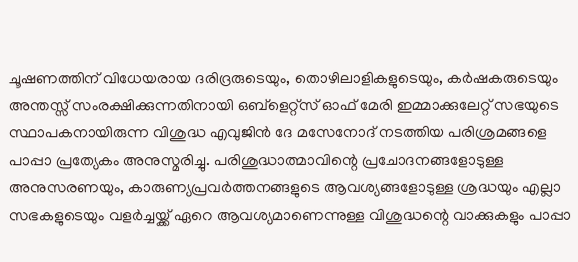ചൂഷണത്തിന് വിധേയരായ ദരിദ്രരുടെയും, തൊഴിലാളികളുടെയും, കർഷകരുടെയും അന്തസ്സ് സംരക്ഷിക്കുന്നതിനായി ഒബ്ളെറ്റ്സ് ഓഫ് മേരി ഇമ്മാക്കുലേറ്റ് സഭയുടെ സ്ഥാപകനായിരുന്ന വിശുദ്ധ എവുജിൻ ദേ മസേനോദ് നടത്തിയ പരിശ്രമങ്ങളെ പാപ്പാ പ്രത്യേകം അനുസ്മരിച്ചു. പരിശുദ്ധാത്മാവിന്റെ പ്രചോദനങ്ങളോടുള്ള അനുസരണയും, കാരുണ്യപ്രവർത്തനങ്ങളുടെ ആവശ്യങ്ങളോടുള്ള ശ്രദ്ധയും എല്ലാ സഭകളുടെയും വളർച്ചയ്ക്ക് ഏറെ ആവശ്യമാണെന്നുള്ള വിശുദ്ധന്റെ വാക്കുകളും പാപ്പാ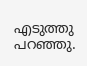എടുത്തു പറഞ്ഞു.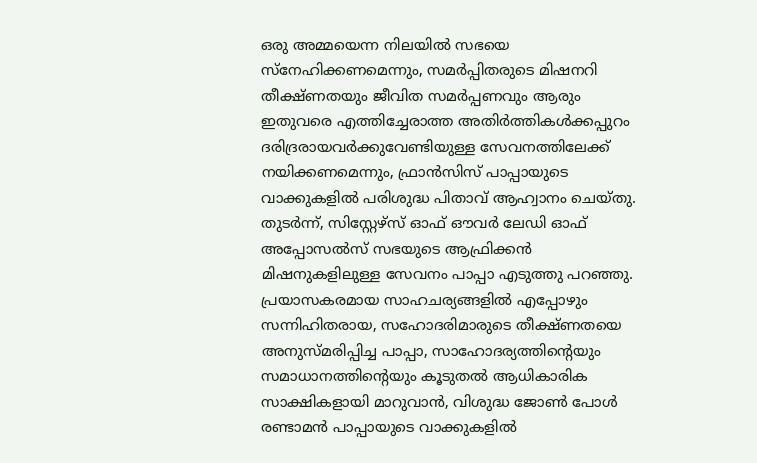ഒരു അമ്മയെന്ന നിലയിൽ സഭയെ സ്നേഹിക്കണമെന്നും, സമർപ്പിതരുടെ മിഷനറി തീക്ഷ്ണതയും ജീവിത സമർപ്പണവും ആരും ഇതുവരെ എത്തിച്ചേരാത്ത അതിർത്തികൾക്കപ്പുറം ദരിദ്രരായവർക്കുവേണ്ടിയുള്ള സേവനത്തിലേക്ക് നയിക്കണമെന്നും, ഫ്രാൻസിസ് പാപ്പായുടെ വാക്കുകളിൽ പരിശുദ്ധ പിതാവ് ആഹ്വാനം ചെയ്തു.
തുടർന്ന്, സിസ്റ്റേഴ്സ് ഓഫ് ഔവർ ലേഡി ഓഫ് അപ്പോസൽസ് സഭയുടെ ആഫ്രിക്കൻ മിഷനുകളിലുള്ള സേവനം പാപ്പാ എടുത്തു പറഞ്ഞു. പ്രയാസകരമായ സാഹചര്യങ്ങളിൽ എപ്പോഴും സന്നിഹിതരായ, സഹോദരിമാരുടെ തീക്ഷ്ണതയെ അനുസ്മരിപ്പിച്ച പാപ്പാ, സാഹോദര്യത്തിന്റെയും സമാധാനത്തിന്റെയും കൂടുതൽ ആധികാരിക സാക്ഷികളായി മാറുവാൻ, വിശുദ്ധ ജോൺ പോൾ രണ്ടാമൻ പാപ്പായുടെ വാക്കുകളിൽ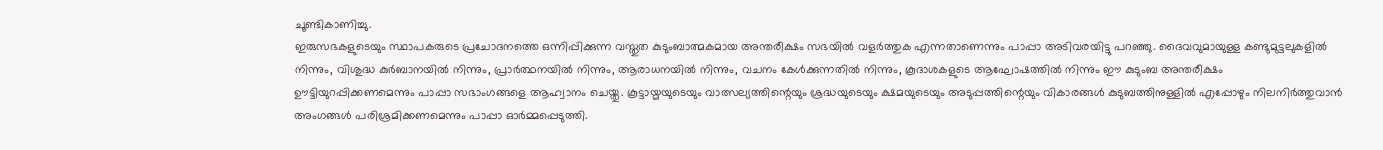ചൂണ്ടികാണിച്ചു.
ഇരുസഭകളുടെയും സ്ഥാപകരുടെ പ്രചോദനത്തെ ഒന്നിപ്പിക്കുന്ന വസ്തുത കുടുംബാത്മകമായ അന്തരീക്ഷം സഭയിൽ വളർത്തുക എന്നതാണെന്നും പാപ്പാ അടിവരയിട്ടു പറഞ്ഞു. ദൈവവുമായുള്ള കണ്ടുമുട്ടലുകളിൽ നിന്നും, വിശുദ്ധ കുർബാനയിൽ നിന്നും, പ്രാർത്ഥനയിൽ നിന്നും, ആരാധനയിൽ നിന്നും, വചനം കേൾക്കുന്നതിൽ നിന്നും, കൂദാശകളുടെ ആഘോഷത്തിൽ നിന്നും ഈ കുടുംബ അന്തരീക്ഷം ഊട്ടിയുറപ്പിക്കണമെന്നും പാപ്പാ സഭാംഗങ്ങളെ ആഹ്വാനം ചെയ്തു. കൂട്ടായ്മയുടെയും വാത്സല്യത്തിന്റെയും ശ്രദ്ധയുടെയും ക്ഷമയുടെയും അടുപ്പത്തിന്റെയും വികാരങ്ങൾ കുടുബത്തിനുള്ളിൽ എപ്പോഴും നിലനിർത്തുവാൻ അംഗങ്ങൾ പരിശ്രമിക്കണമെന്നും പാപ്പാ ഓർമ്മപ്പെടുത്തി.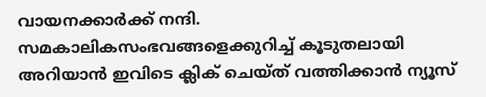വായനക്കാർക്ക് നന്ദി. സമകാലികസംഭവങ്ങളെക്കുറിച്ച് കൂടുതലായി അറിയാൻ ഇവിടെ ക്ലിക് ചെയ്ത് വത്തിക്കാൻ ന്യൂസ്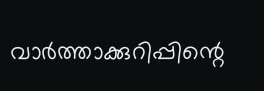വാർത്താക്കുറിപ്പിന്റെ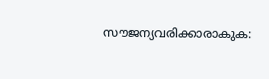സൗജന്യവരിക്കാരാകുക: